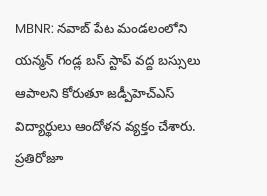MBNR: నవాబ్ పేట మండలంలోని యన్మన్ గండ్ల బస్ స్టాప్ వద్ద బస్సులు ఆపాలని కోరుతూ జడ్పీహెచ్ఎస్ విద్యార్థులు ఆందోళన వ్యక్తం చేశారు. ప్రతిరోజూ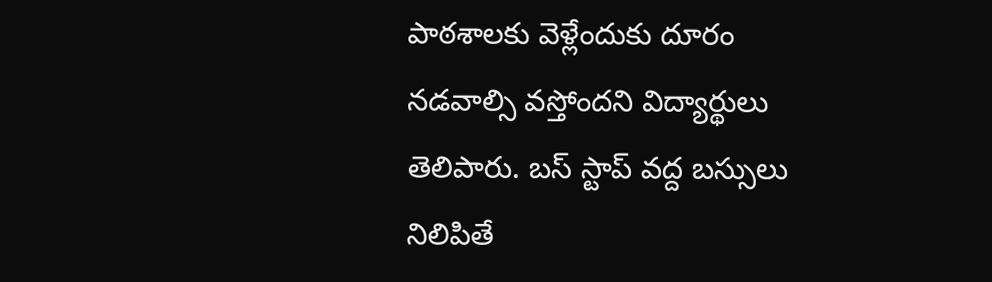పాఠశాలకు వెళ్లేందుకు దూరం నడవాల్సి వస్తోందని విద్యార్థులు తెలిపారు. బస్ స్టాప్ వద్ద బస్సులు నిలిపితే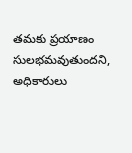తమకు ప్రయాణం సులభమవుతుందని, అధికారులు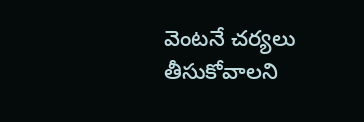వెంటనే చర్యలు తీసుకోవాలని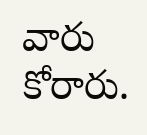వారు కోరారు.